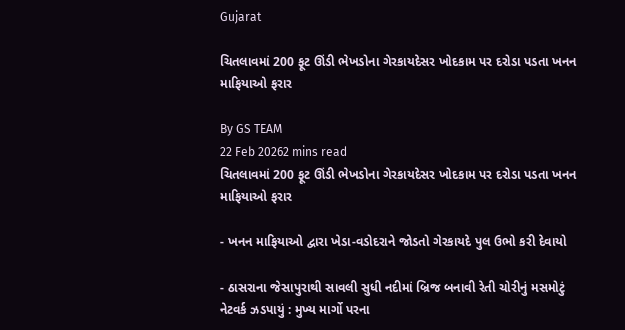Gujarat

ચિતલાવમાં 200 ફૂટ ઊંડી ભેખડોના ગેરકાયદેસર ખોદકામ પર દરોડા પડતા ખનન માફિયાઓ ફરાર

By GS TEAM
22 Feb 20262 mins read
ચિતલાવમાં 200 ફૂટ ઊંડી ભેખડોના ગેરકાયદેસર ખોદકામ પર દરોડા પડતા ખનન માફિયાઓ ફરાર

- ખનન માફિયાઓ દ્વારા ખેડા-વડોદરાને જોડતો ગેરકાયદે પુલ ઉભો કરી દેવાયો

- ઠાસરાના જેસાપુરાથી સાવલી સુધી નદીમાં બ્રિજ બનાવી રેતી ચોરીનું મસમોટું નેટવર્ક ઝડપાયું : મુખ્ય માર્ગો પરના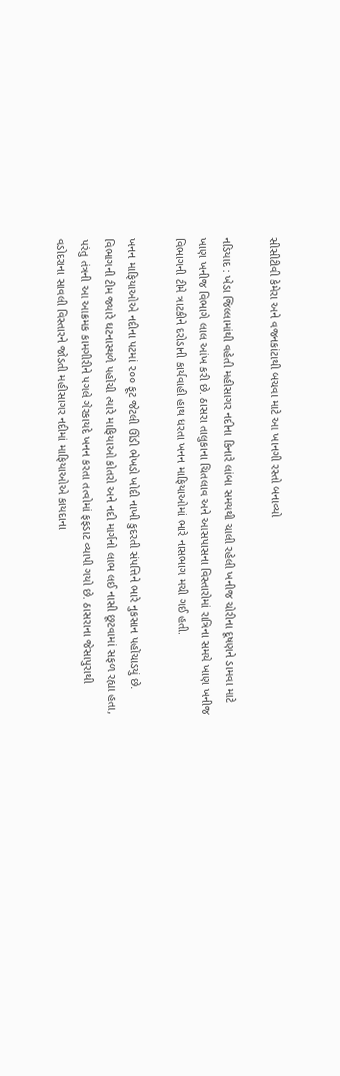સીસીટીવી કેમેરા અને વજનકાંટાથી બચવા માટે આ ખાનગી રસ્તો બનાવ્યો

નડિયાદ : ખેડા જિલ્લામાંથી વહેતી મહીસાગર નદીના કિનારે લાંબા સમયથી ચાલી રહેલી ખનીજ ચોરીના દૂષણને ડામવા માટે ખાણ ખનીજ વિભાગે લાલ આંખ કરી છે. ઠાસરા તાલુકાના ચિતલાવ અને આસપાસના વિસ્તારોમાં રાત્રિના સમયે ખાણ ખનીજ વિભાગની ટીમે ત્રાટકીને દરોડાની કાર્યવાહી હાથ ધરતા ખનન માફિયાઓમાં ભારે નાસભાગ મચી ગઈ હતી.

ખનન માફિયાઓએ નદીના પટમાં ૨૦૦ ફૂટ જેટલી ઊંડી ભેખડો ખોદી નાખી કુદરતી સંપત્તિને ભારે નુકસાન પહોંચાડયું છે. વિભાગની ટીમ જ્યારે ઘટનાસ્થળે પહોંચી ત્યારે માફિયાઓ કોતરો અને નદી માર્ગનો લાભ લઈ નાસી છૂટવામાં સફળ રહ્યા હતા, પરંતુ તંત્રની આ આક્રમક કામગીરીને પગલે ગેરકાયદે ખનન કરતા તત્વોમાં ફફડાટ વ્યાપી ગયો છે. ઠાસરાના જેસાપુરાથી વડોદરાના સાવલી વિસ્તારને જોડતી મહીસાગર નદીમાં માફિયાઓએ કાયદાના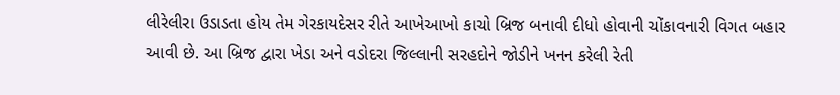લીરેલીરા ઉડાડતા હોય તેમ ગેરકાયદેસર રીતે આખેઆખો કાચો બ્રિજ બનાવી દીધો હોવાની ચોંકાવનારી વિગત બહાર આવી છે. આ બ્રિજ દ્વારા ખેડા અને વડોદરા જિલ્લાની સરહદોને જોડીને ખનન કરેલી રેતી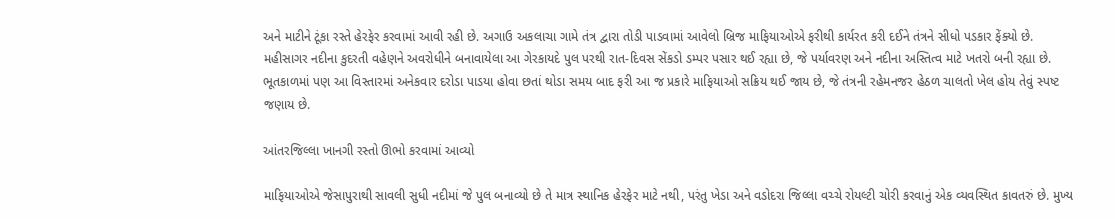અને માટીને ટૂંકા રસ્તે હેરફેર કરવામાં આવી રહી છે. અગાઉ અકલાચા ગામે તંત્ર દ્વારા તોડી પાડવામાં આવેલો બ્રિજ માફિયાઓએ ફરીથી કાર્યરત કરી દઈને તંત્રને સીધો પડકાર ફેંક્યો છે. મહીસાગર નદીના કુદરતી વહેણને અવરોધીને બનાવાયેલા આ ગેરકાયદે પુલ પરથી રાત-દિવસ સેંકડો ડમ્પર પસાર થઈ રહ્યા છે, જે પર્યાવરણ અને નદીના અસ્તિત્વ માટે ખતરો બની રહ્યા છે. ભૂતકાળમાં પણ આ વિસ્તારમાં અનેકવાર દરોડા પાડયા હોવા છતાં થોડા સમય બાદ ફરી આ જ પ્રકારે માફિયાઓ સક્રિય થઈ જાય છે, જે તંત્રની રહેમનજર હેઠળ ચાલતો ખેલ હોય તેવું સ્પષ્ટ જણાય છે.

આંતરજિલ્લા ખાનગી રસ્તો ઊભો કરવામાં આવ્યો

માફિયાઓએ જેસાપુરાથી સાવલી સુધી નદીમાં જે પુલ બનાવ્યો છે તે માત્ર સ્થાનિક હેરફેર માટે નથી, પરંતુ ખેડા અને વડોદરા જિલ્લા વચ્ચે રોયલ્ટી ચોરી કરવાનું એક વ્યવસ્થિત કાવતરું છે. મુખ્ય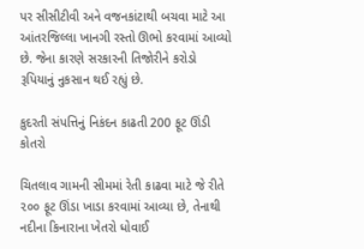પર સીસીટીવી અને વજનકાંટાથી બચવા માટે આ આંતરજિલ્લા ખાનગી રસ્તો ઊભો કરવામાં આવ્યો છે. જેના કારણે સરકારની તિજોરીને કરોડો રૂપિયાનું નુકસાન થઈ રહ્યું છે.

કુદરતી સંપત્તિનું નિકંદન કાઢતી 200 ફૂટ ઊંડી કોતરો

ચિતલાવ ગામની સીમમાં રેતી કાઢવા માટે જે રીતે ૨૦૦ ફૂટ ઊંડા ખાડા કરવામાં આવ્યા છે, તેનાથી નદીના કિનારાના ખેતરો ધોવાઈ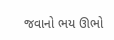જવાનો ભય ઊભો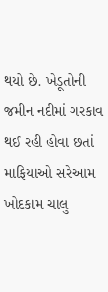થયો છે. ખેડૂતોની જમીન નદીમાં ગરકાવ થઈ રહી હોવા છતાં માફિયાઓ સરેઆમ ખોદકામ ચાલુ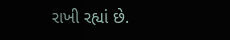રાખી રહ્યાં છે.